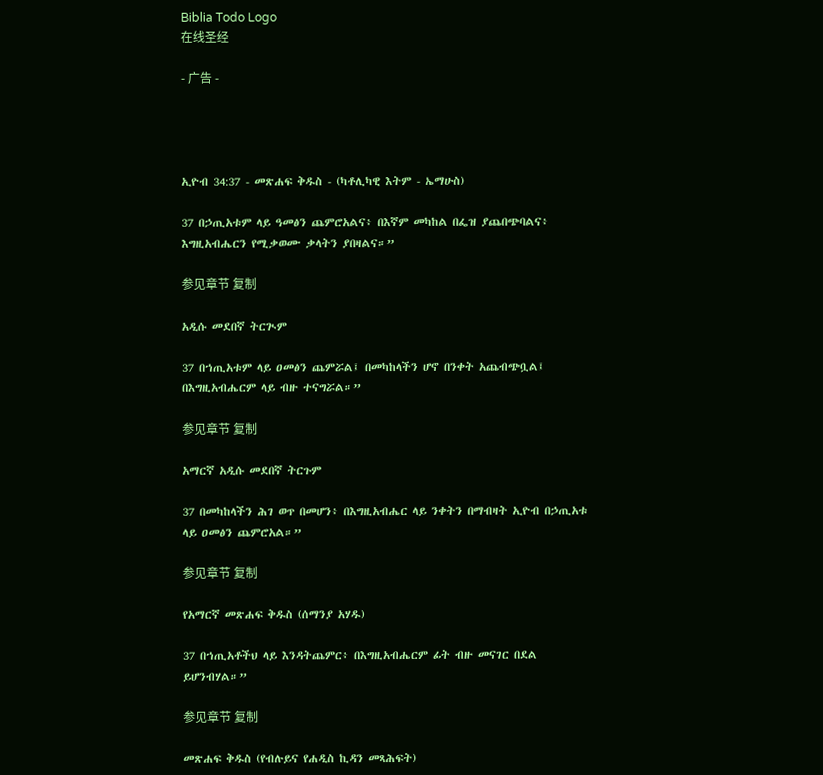Biblia Todo Logo
在线圣经

- 广告 -




ኢዮብ 34:37 - መጽሐፍ ቅዱስ - (ካቶሊካዊ እትም - ኤማሁስ)

37 በኃጢአቱም ላይ ዓመፅን ጨምሮአልና፥ በእኛም መካከል በፌዝ ያጨበጭባልና፥ እግዚአብሔርን የሚቃወሙ ቃላትን ያበዛልና።”

参见章节 复制

አዲሱ መደበኛ ትርጒም

37 በኀጢአቱም ላይ ዐመፅን ጨምሯል፤ በመካከላችን ሆኖ በንቀት አጨብጭቧል፤ በእግዚአብሔርም ላይ ብዙ ተናግሯል።”

参见章节 复制

አማርኛ አዲሱ መደበኛ ትርጉም

37 በመካከላችን ሕገ ወጥ በመሆን፥ በእግዚአብሔር ላይ ንቀትን በማብዛት ኢዮብ በኃጢአቱ ላይ ዐመፅን ጨምሮአል።”

参见章节 复制

የአማርኛ መጽሐፍ ቅዱስ (ሰማንያ አሃዱ)

37 በኀጢአቶችህ ላይ እንዳትጨምር፥ በእግዚአብሔርም ፊት ብዙ መናገር በደል ይሆንብሃል።”

参见章节 复制

መጽሐፍ ቅዱስ (የብሉይና የሐዲስ ኪዳን መጻሕፍት)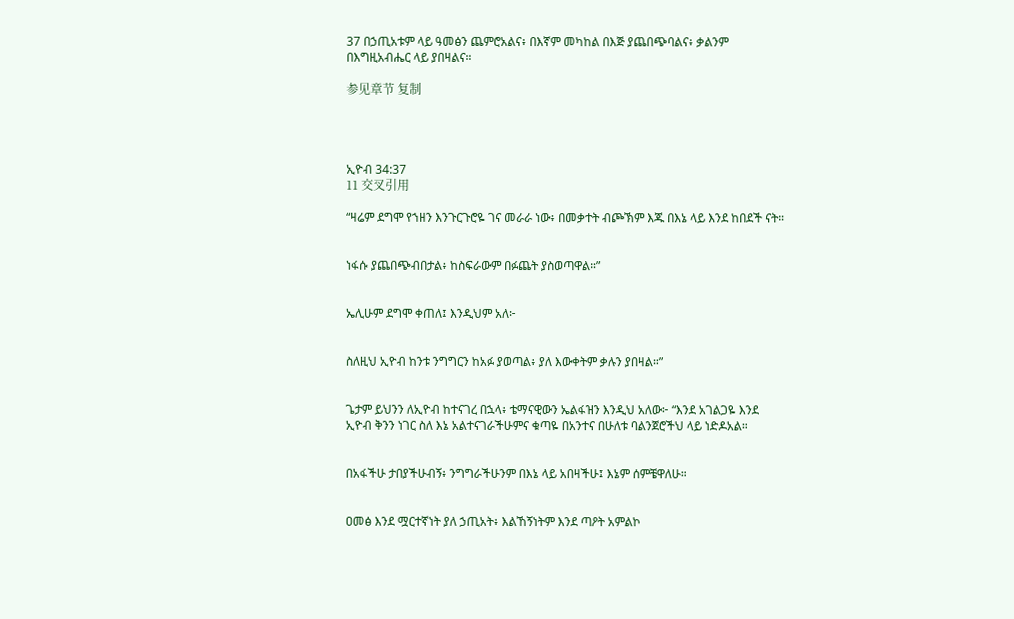37 በኃጢአቱም ላይ ዓመፅን ጨምሮአልና፥ በእኛም መካከል በእጅ ያጨበጭባልና፥ ቃልንም በእግዚአብሔር ላይ ያበዛልና።

参见章节 复制




ኢዮብ 34:37
11 交叉引用

“ዛሬም ደግሞ የኀዘን እንጉርጉሮዬ ገና መራራ ነው፥ በመቃተት ብጮኽም እጁ በእኔ ላይ እንደ ከበደች ናት።


ነፋሱ ያጨበጭብበታል፥ ከስፍራውም በፉጨት ያስወጣዋል።”


ኤሊሁም ደግሞ ቀጠለ፤ እንዲህም አለ፦


ስለዚህ ኢዮብ ከንቱ ንግግርን ከአፉ ያወጣል፥ ያለ እውቀትም ቃሉን ያበዛል።”


ጌታም ይህንን ለኢዮብ ከተናገረ በኋላ፥ ቴማናዊውን ኤልፋዝን እንዲህ አለው፦ “እንደ አገልጋዬ እንደ ኢዮብ ቅንን ነገር ስለ እኔ አልተናገራችሁምና ቁጣዬ በአንተና በሁለቱ ባልንጀሮችህ ላይ ነድዶአል።


በአፋችሁ ታበያችሁብኝ፥ ንግግራችሁንም በእኔ ላይ አበዛችሁ፤ እኔም ሰምቼዋለሁ።


ዐመፅ እንደ ሟርተኛነት ያለ ኃጢአት፥ እልኸኝነትም እንደ ጣዖት አምልኮ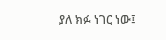ያለ ክፉ ነገር ነው፤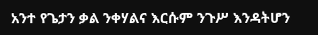አንተ የጌታን ቃል ንቀሃልና እርሱም ንጉሥ እንዳትሆን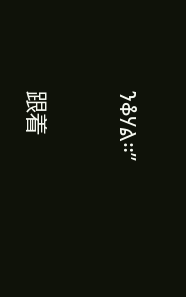ንቆሃል።”


跟着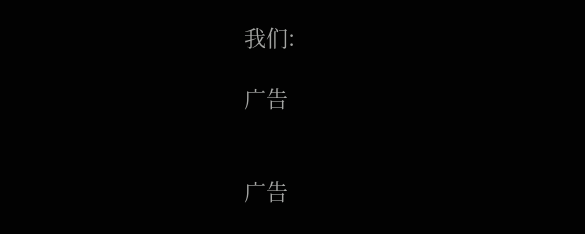我们:

广告


广告